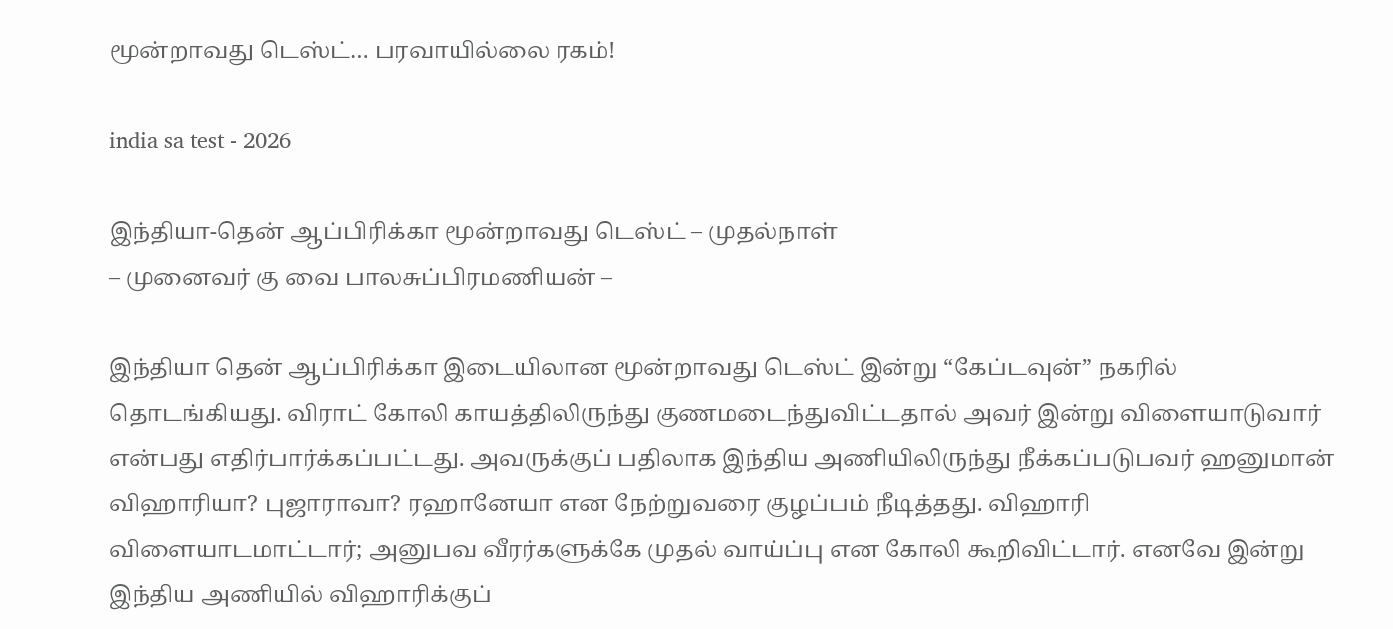மூன்றாவது டெஸ்ட்… பரவாயில்லை ரகம்!

india sa test - 2026

இந்தியா-தென் ஆப்பிரிக்கா மூன்றாவது டெஸ்ட் – முதல்நாள்
– முனைவர் கு வை பாலசுப்பிரமணியன் –

இந்தியா தென் ஆப்பிரிக்கா இடையிலான மூன்றாவது டெஸ்ட் இன்று “கேப்டவுன்” நகரில் தொடங்கியது. விராட் கோலி காயத்திலிருந்து குணமடைந்துவிட்டதால் அவர் இன்று விளையாடுவார் என்பது எதிர்பார்க்கப்பட்டது. அவருக்குப் பதிலாக இந்திய அணியிலிருந்து நீக்கப்படுபவர் ஹனுமான் விஹாரியா? புஜாராவா? ரஹானேயா என நேற்றுவரை குழப்பம் நீடித்தது. விஹாரி விளையாடமாட்டார்; அனுபவ வீரர்களுக்கே முதல் வாய்ப்பு என கோலி கூறிவிட்டார். எனவே இன்று இந்திய அணியில் விஹாரிக்குப்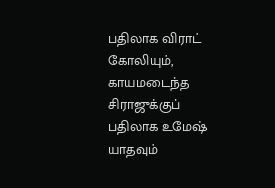பதிலாக விராட் கோலியும், காயமடைந்த சிராஜுக்குப் பதிலாக உமேஷ் யாதவும்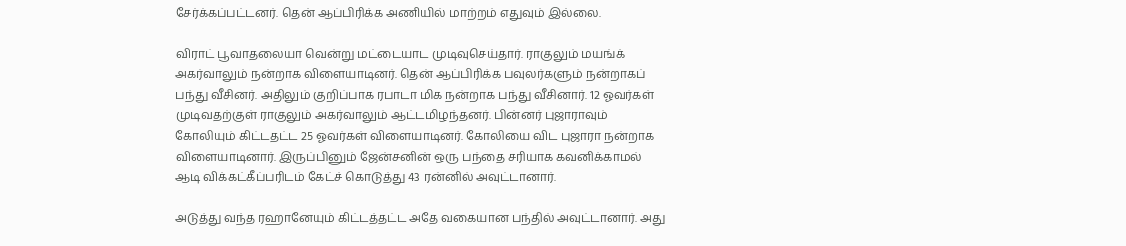சேர்க்கப்பட்டனர். தென் ஆப்பிரிக்க அணியில் மாற்றம் எதுவும் இல்லை.

விராட் பூவாதலையா வென்று மட்டையாட முடிவுசெய்தார். ராகுலும் மயங்க் அகர்வாலும் நன்றாக விளையாடினர். தென் ஆப்பிரிக்க பவுலர்களும் நன்றாகப் பந்து வீசினர். அதிலும் குறிப்பாக ரபாடா மிக நன்றாக பந்து வீசினார். 12 ஓவர்கள் முடிவதற்குள் ராகுலும் அகர்வாலும் ஆட்டமிழந்தனர். பின்னர் புஜாராவும் கோலியும் கிட்டதட்ட 25 ஓவர்கள் விளையாடினர். கோலியை விட புஜாரா நன்றாக விளையாடினார். இருப்பினும் ஜேன்சனின் ஒரு பந்தை சரியாக கவனிக்காமல் ஆடி விக்கட்கீப்பரிடம் கேட்ச் கொடுத்து 43 ரன்னில் அவுட்டானார்.

அடுத்து வந்த ரஹானேயும் கிட்டத்தட்ட அதே வகையான பந்தில் அவுட்டானார். அது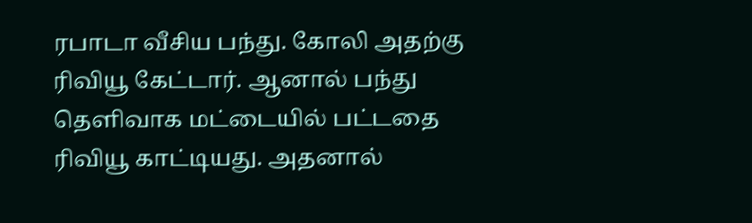ரபாடா வீசிய பந்து. கோலி அதற்கு ரிவியூ கேட்டார். ஆனால் பந்து தெளிவாக மட்டையில் பட்டதை ரிவியூ காட்டியது. அதனால்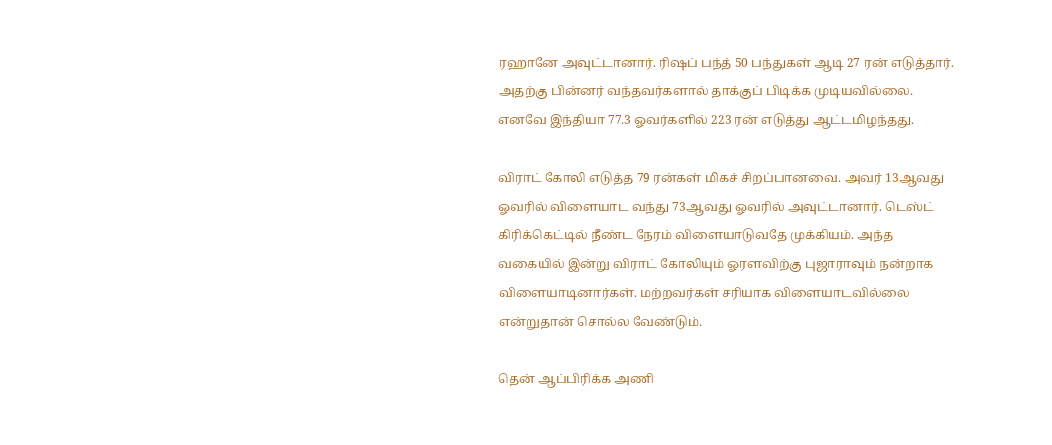ரஹானே அவுட்டானார். ரிஷப் பந்த் 50 பந்துகள் ஆடி 27 ரன் எடுத்தார். அதற்கு பின்னர் வந்தவர்களால் தாக்குப் பிடிக்க முடியவில்லை. எனவே இந்தியா 77.3 ஓவர்களில் 223 ரன் எடுத்து ஆட்டமிழந்தது.

விராட் கோலி எடுத்த 79 ரன்கள் மிகச் சிறப்பானவை. அவர் 13ஆவது ஓவரில் விளையாட வந்து 73ஆவது ஓவரில் அவுட்டானார். டெஸ்ட் கிரிக்கெட்டில் நீண்ட நேரம் விளையாடுவதே முக்கியம். அந்த வகையில் இன்று விராட் கோலியும் ஓரளவிற்கு புஜாராவும் நன்றாக விளையாடினார்கள். மற்றவர்கள் சரியாக விளையாடவில்லை என்றுதான் சொல்ல வேண்டும்.

தென் ஆப்பிரிக்க அணி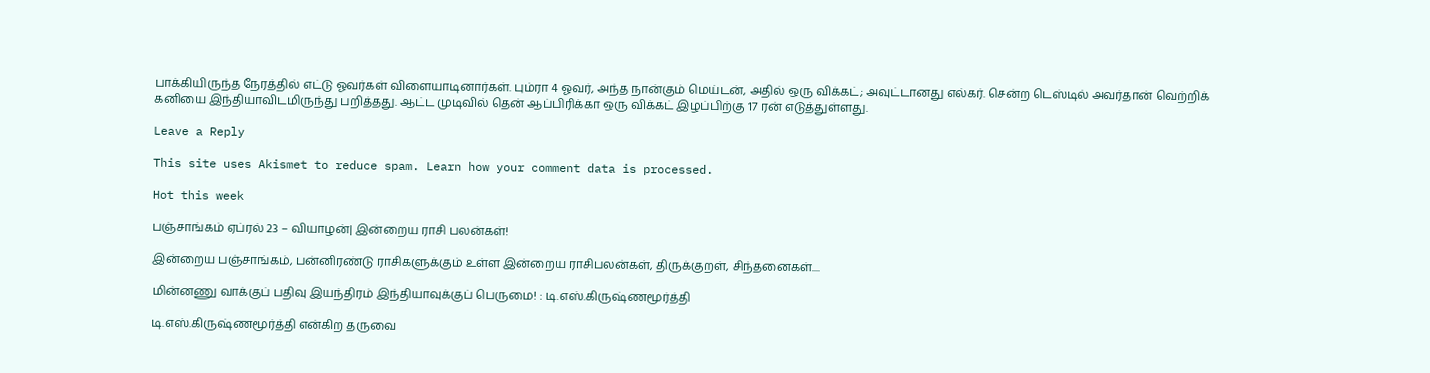பாக்கியிருந்த நேரத்தில் எட்டு ஓவர்கள் விளையாடினார்கள். பும்ரா 4 ஓவர், அந்த நான்கும் மெய்டன், அதில் ஒரு விக்கட்; அவுட்டானது எல்கர். சென்ற டெஸ்டில் அவர்தான் வெற்றிக் கனியை இந்தியாவிடமிருந்து பறித்தது. ஆட்ட முடிவில் தென் ஆப்பிரிக்கா ஒரு விக்கட் இழப்பிற்கு 17 ரன் எடுத்துள்ளது.

Leave a Reply

This site uses Akismet to reduce spam. Learn how your comment data is processed.

Hot this week

பஞ்சாங்கம் ஏப்ரல் 23 – வியாழன்| இன்றைய ராசி பலன்கள்!

இன்றைய பஞ்சாங்கம், பன்னிரண்டு ராசிகளுக்கும் உள்ள இன்றைய ராசிபலன்கள், திருக்குறள், சிந்தனைகள்....

மின்னணு வாக்குப் பதிவு இயந்திரம் இந்தியாவுக்குப் பெருமை! : டி.எஸ்.கிருஷ்ணமூர்த்தி

டி.எஸ்.கிருஷ்ணமூர்த்தி என்கிற தருவை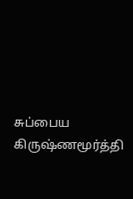சுப்பைய கிருஷ்ணமூர்த்தி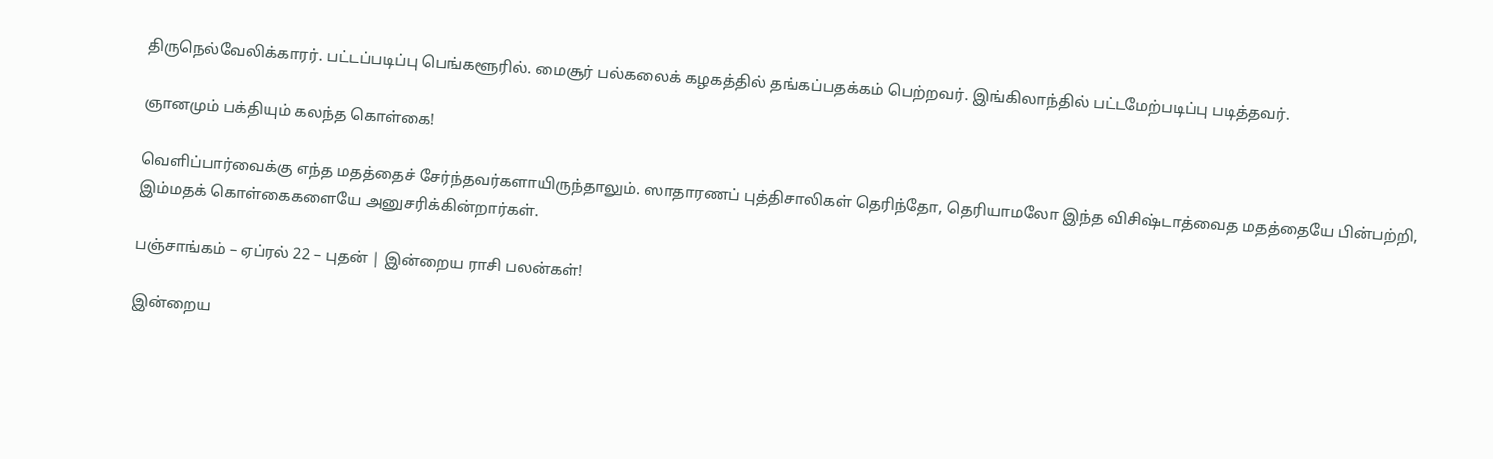திருநெல்வேலிக்காரர். பட்டப்படிப்பு பெங்களூரில். மைசூர் பல்கலைக் கழகத்தில் தங்கப்பதக்கம் பெற்றவர். இங்கிலாந்தில் பட்டமேற்படிப்பு படித்தவர்.

ஞானமும் பக்தியும் கலந்த கொள்கை!

வெளிப்பார்வைக்கு எந்த மதத்தைச் சேர்ந்தவர்களாயிருந்தாலும். ஸாதாரணப் புத்திசாலிகள் தெரிந்தோ, தெரியாமலோ இந்த விசிஷ்டாத்வைத மதத்தையே பின்பற்றி, இம்மதக் கொள்கைகளையே அனுசரிக்கின்றார்கள்.

பஞ்சாங்கம் – ஏப்ரல் 22 – புதன் | இன்றைய ராசி பலன்கள்!

இன்றைய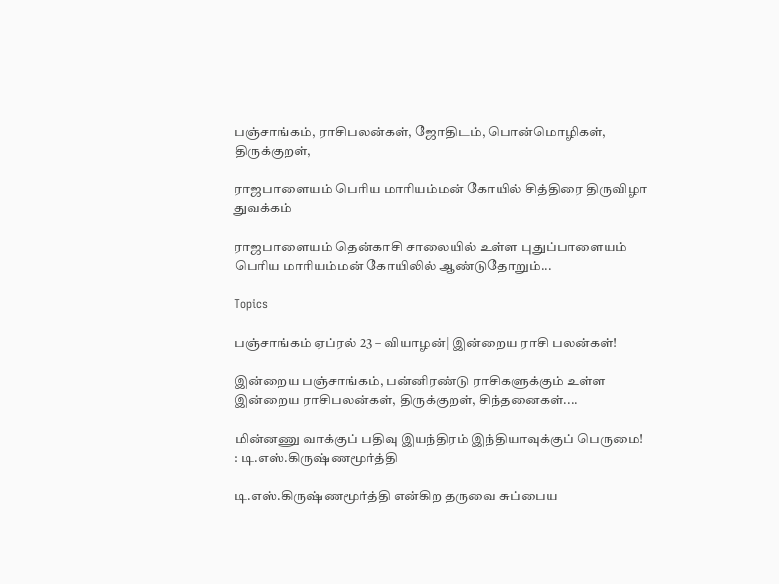பஞ்சாங்கம், ராசிபலன்கள், ஜோதிடம், பொன்மொழிகள், திருக்குறள்,

ராஜபாளையம் பெரிய மாரியம்மன் கோயில் சித்திரை திருவிழா துவக்கம்

ராஜபாளையம் தென்காசி சாலையில் உள்ள புதுப்பாளையம் பெரிய மாரியம்மன் கோயிலில் ஆண்டுதோறும்...

Topics

பஞ்சாங்கம் ஏப்ரல் 23 – வியாழன்| இன்றைய ராசி பலன்கள்!

இன்றைய பஞ்சாங்கம், பன்னிரண்டு ராசிகளுக்கும் உள்ள இன்றைய ராசிபலன்கள், திருக்குறள், சிந்தனைகள்....

மின்னணு வாக்குப் பதிவு இயந்திரம் இந்தியாவுக்குப் பெருமை! : டி.எஸ்.கிருஷ்ணமூர்த்தி

டி.எஸ்.கிருஷ்ணமூர்த்தி என்கிற தருவை சுப்பைய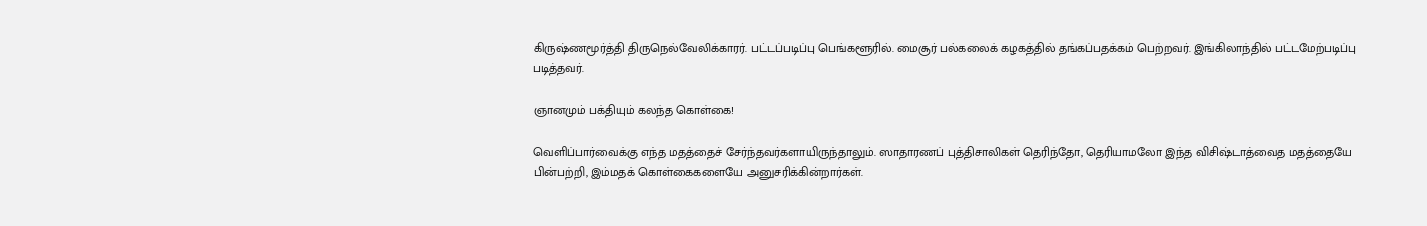கிருஷ்ணமூர்த்தி திருநெல்வேலிக்காரர். பட்டப்படிப்பு பெங்களூரில். மைசூர் பல்கலைக் கழகத்தில் தங்கப்பதக்கம் பெற்றவர். இங்கிலாந்தில் பட்டமேற்படிப்பு படித்தவர்.

ஞானமும் பக்தியும் கலந்த கொள்கை!

வெளிப்பார்வைக்கு எந்த மதத்தைச் சேர்ந்தவர்களாயிருந்தாலும். ஸாதாரணப் புத்திசாலிகள் தெரிந்தோ, தெரியாமலோ இந்த விசிஷ்டாத்வைத மதத்தையே பின்பற்றி, இம்மதக் கொள்கைகளையே அனுசரிக்கின்றார்கள்.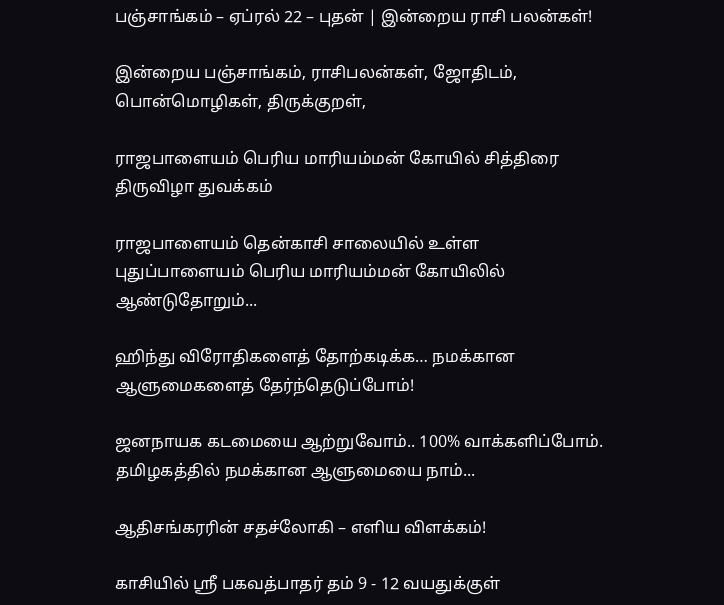பஞ்சாங்கம் – ஏப்ரல் 22 – புதன் | இன்றைய ராசி பலன்கள்!

இன்றைய பஞ்சாங்கம், ராசிபலன்கள், ஜோதிடம், பொன்மொழிகள், திருக்குறள்,

ராஜபாளையம் பெரிய மாரியம்மன் கோயில் சித்திரை திருவிழா துவக்கம்

ராஜபாளையம் தென்காசி சாலையில் உள்ள புதுப்பாளையம் பெரிய மாரியம்மன் கோயிலில் ஆண்டுதோறும்...

ஹிந்து விரோதிகளைத் தோற்கடிக்க… நமக்கான ஆளுமைகளைத் தேர்ந்தெடுப்போம்!

ஜனநாயக கடமையை ஆற்றுவோம்.. 100% வாக்களிப்போம். தமிழகத்தில் நமக்கான ஆளுமையை நாம்...

ஆதிசங்கரரின் சதச்லோகி – எளிய விளக்கம்!

காசியில் ஸ்ரீ பகவத்பாதர் தம் 9 - 12 வயதுக்குள்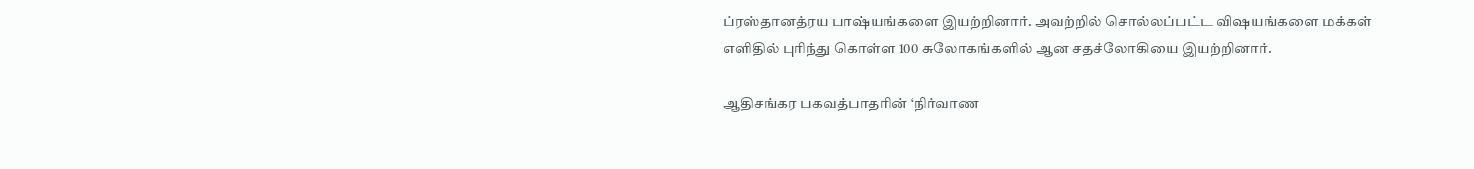ப்ரஸ்தானத்ரய பாஷ்யங்களை இயற்றினார். அவற்றில் சொல்லப்பட்ட விஷயங்களை மக்கள் எளிதில் புரிந்து கொள்ள 100 சுலோகங்களில் ஆன சதச்லோகியை இயற்றினார்.

ஆதிசங்கர பகவத்பாதரின் ‘நிர்வாண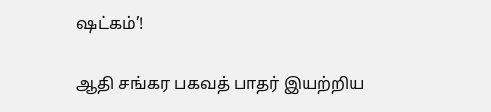ஷட்கம்’!

ஆதி சங்கர பகவத் பாதர் இயற்றிய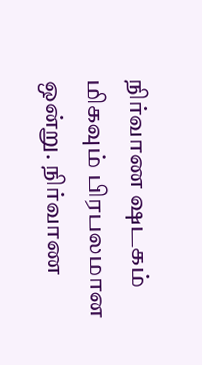நிர்வாண ஷடகம் மிகவும் பிரபலமான ஒன்று. நிர்வாண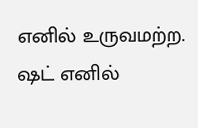எனில் உருவமற்ற. ஷட் எனில்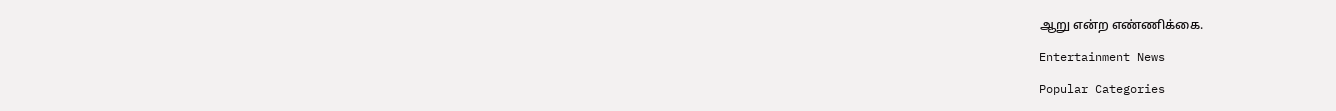ஆறு என்ற எண்ணிக்கை.

Entertainment News

Popular Categories